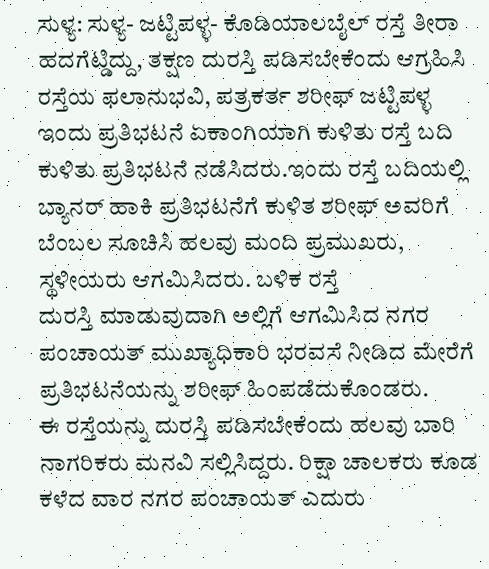ಸುಳ್ಯ: ಸುಳ್ಯ- ಜಟ್ಟಿಪಳ್ಳ- ಕೊಡಿಯಾಲಬೈಲ್ ರಸ್ತೆ ತೀರಾ ಹದಗೆಟ್ಡಿದ್ದು, ತಕ್ಷಣ ದುರಸ್ತಿ ಪಡಿಸಬೇಕೆಂದು ಆಗ್ರಹಿಸಿ ರಸ್ತೆಯ ಫಲಾನುಭವಿ, ಪತ್ರಕರ್ತ ಶರೀಫ್ ಜಟ್ಟಿಪಳ್ಳ ಇಂದು ಪ್ರತಿಭಟನೆ ಏಕಾಂಗಿಯಾಗಿ ಕುಳಿತು ರಸ್ತೆ ಬದಿ ಕುಳಿತು ಪ್ರತಿಭಟನೆ ನಡೆಸಿದರು.ಇಂದು ರಸ್ತೆ ಬದಿಯಲ್ಲಿ ಬ್ಯಾನರ್ ಹಾಕಿ ಪ್ರತಿಭಟನೆಗೆ ಕುಳಿತ ಶರೀಫ್ ಅವರಿಗೆ ಬೆಂಬಲ ಸೂಚಿಸಿ ಹಲವು ಮಂದಿ ಪ್ರಮುಖರು, ಸ್ಥಳೀಯರು ಆಗಮಿಸಿದರು. ಬಳಿಕ ರಸ್ತೆ
ದುರಸ್ತಿ ಮಾಡುವುದಾಗಿ ಅಲ್ಲಿಗೆ ಆಗಮಿಸಿದ ನಗರ ಪಂಚಾಯತ್ ಮುಖ್ಯಾಧಿಕಾರಿ ಭರವಸೆ ನೀಡಿದ ಮೇರೆಗೆ ಪ್ರತಿಭಟನೆಯನ್ನು ಶರೀಫ್ ಹಿಂಪಡೆದುಕೊಂಡರು.
ಈ ರಸ್ತೆಯನ್ನು ದುರಸ್ತಿ ಪಡಿಸಬೇಕೆಂದು ಹಲವು ಬಾರಿ ನಾಗರಿಕರು ಮನವಿ ಸಲ್ಲಿಸಿದ್ದರು. ರಿಕ್ಷಾ ಚಾಲಕರು ಕೂಡ ಕಳೆದ ವಾರ ನಗರ ಪಂಚಾಯತ್ ಎದುರು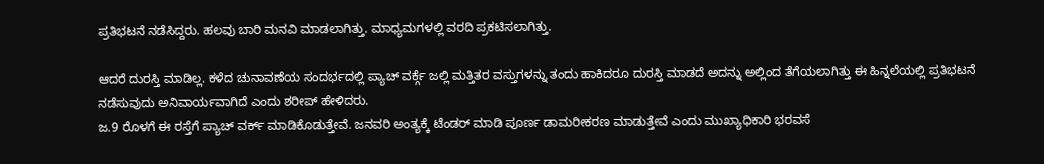ಪ್ರತಿಭಟನೆ ನಡೆಸಿದ್ದರು. ಹಲವು ಬಾರಿ ಮನವಿ ಮಾಡಲಾಗಿತ್ತು. ಮಾಧ್ಯಮಗಳಲ್ಲಿ ವರದಿ ಪ್ರಕಟಿಸಲಾಗಿತ್ತು.

ಆದರೆ ದುರಸ್ತಿ ಮಾಡಿಲ್ಲ. ಕಳೆದ ಚುನಾವಣೆಯ ಸಂದರ್ಭದಲ್ಲಿ ಪ್ಯಾಚ್ ವರ್ಕ್ಗೆ ಜಲ್ಲಿ ಮತ್ತಿತರ ವಸ್ತುಗಳನ್ನು ತಂದು ಹಾಕಿದರೂ ದುರಸ್ತಿ ಮಾಡದೆ ಅದನ್ನು ಅಲ್ಲಿಂದ ತೆಗೆಯಲಾಗಿತ್ತು ಈ ಹಿನ್ನಲೆಯಲ್ಲಿ ಪ್ರತಿಭಟನೆ ನಡೆಸುವುದು ಅನಿವಾರ್ಯವಾಗಿದೆ ಎಂದು ಶರೀಪ್ ಹೇಳಿದರು.
ಜ.9 ರೊಳಗೆ ಈ ರಸ್ತೆಗೆ ಪ್ಯಾಚ್ ವರ್ಕ್ ಮಾಡಿಕೊಡುತ್ತೇವೆ. ಜನವರಿ ಅಂತ್ಯಕ್ಕೆ ಟೆಂಡರ್ ಮಾಡಿ ಪೂರ್ಣ ಡಾಮರೀಕರಣ ಮಾಡುತ್ತೇವೆ ಎಂದು ಮುಖ್ಯಾಧಿಕಾರಿ ಭರವಸೆ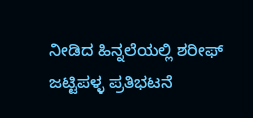ನೀಡಿದ ಹಿನ್ನಲೆಯಲ್ಲಿ ಶರೀಫ್ ಜಟ್ಟಿಪಳ್ಳ ಪ್ರತಿಭಟನೆ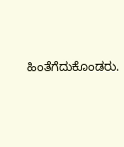ಹಿಂತೆಗೆದುಕೊಂಡರು.